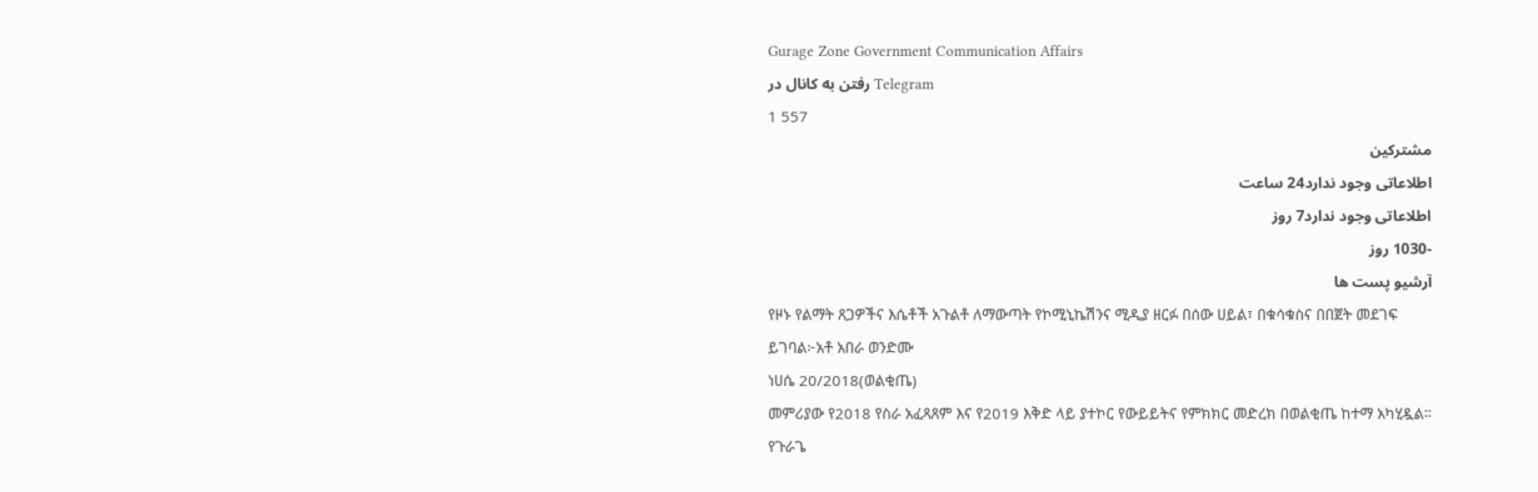Gurage Zone Government Communication Affairs
رفتن به کانال در Telegram
1 557
مشترکین
اطلاعاتی وجود ندارد24 ساعت
اطلاعاتی وجود ندارد7 روز
-1030 روز
آرشیو پست ها
የዞኑ የልማት ጸጋዎችና እሴቶች አጉልቶ ለማውጣት የኮሚኒኬሽንና ሚዲያ ዘርፉ በሰው ሀይል፣ በቁሳቁስና በበጀት መደገፍ ይገባል፦አቶ አበራ ወንድሙ
ነሀሴ 20/2018(ወልቂጤ)
መምሪያው የ2018 የስራ አፈጻጸም እና የ2019 እቅድ ላይ ያተኮር የውይይትና የምክክር መድረክ በወልቂጤ ከተማ አካሂዷል።
የጉራጌ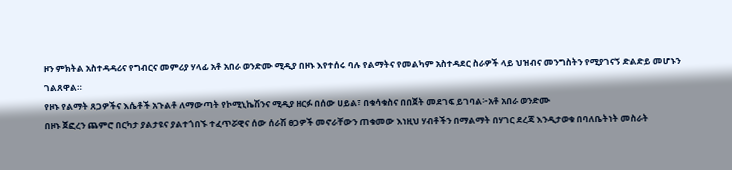ዞን ምክትል አስተዳዳሪና የግብርና መምሪያ ሃላፊ አቶ አበራ ወንድሙ ሚዲያ በዞኑ እየተሰሩ ባሉ የልማትና የመልካም አስተዳደር ስራዎች ላይ ህዝብና መንግስትን የሚያገናኝ ድልድይ መሆኑን ገልጸዋል።
የዞኑ የልማት ጸጋዎችና እሴቶች አጉልቶ ለማውጣት የኮሚኒኬሽንና ሚዲያ ዘርፉ በሰው ሀይል፣ በቁሳቁስና በበጀት መደገፍ ይገባል፦አቶ አበራ ወንድሙ
በዞኑ ጀፎረን ጨምሮ በርካታ ያልታዩና ያልተጎበኙ ተፈጥሯዊና ሰው ሰራሽ ፀጋዎች መኖራቸውን ጠቁመው እነዚህ ሃብቶችን በማልማት በሃገር ደረጃ እንዲታወቁ በባለቤትነት መስራት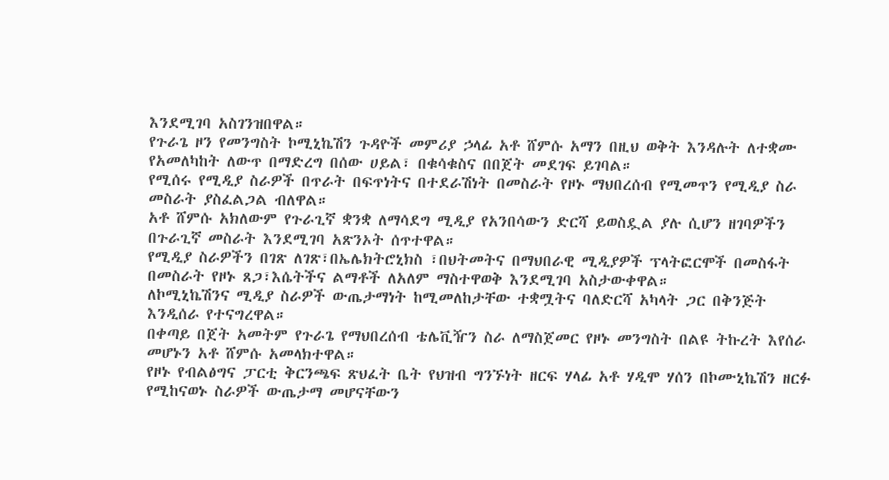እንደሚገባ አስገንዝበዋል።
የጉራጌ ዞን የመንግስት ኮሚኒኬሽን ጉዳዮች መምሪያ ኃላፊ አቶ ሸምሱ አማን በዚህ ወቅት እንዳሉት ለተቋሙ የአመለካከት ለውጥ በማድረግ በሰው ሀይል፣ በቁሳቁስና በበጀት መደገፍ ይገባል።
የሚሰሩ የሚዲያ ስራዎች በጥራት በፍጥነትና በተደራሽነት በመስራት የዞኑ ማህበረሰብ የሚመጥን የሚዲያ ስራ መስራት ያስፈልጋል ብለዋል።
አቶ ሸምሱ አክለውም የጉራጊኛ ቋንቋ ለማሳደግ ሚዲያ የአንበሳውን ድርሻ ይወስዷል ያሉ ሲሆን ዘገባዎችን በጉራጊኛ መስራት እንደሚገባ አጽንኦት ሰጥተዋል።
የሚዲያ ስራዎችን በገጽ ለገጽ፣በኤሌክትሮኒክስ ፣በህትመትና በማህበራዊ ሚዲያዎች ፕላትፎርሞች በመስፋት በመስራት የዞኑ ጸጋ፣እሴትችና ልማቶች ለአለም ማስተዋወቅ እንደሚገባ አስታውቀዋል።
ለኮሚኒኬሽንና ሚዲያ ስራዎች ውጤታማነት ከሚመለከታቸው ተቋሟትና ባለድርሻ አካላት ጋር በቅንጅት እንዲሰራ የተናግረዋል።
በቀጣይ በጀት አመትም የጉራጌ የማህበረሰብ ቴሌቪዥን ስራ ለማስጀመር የዞኑ መንግስት በልዩ ትኩረት እየሰራ መሆኑን አቶ ሸምሱ አመላክተዋል።
የዞኑ የብልፅግና ፓርቲ ቅርንጫፍ ጽህፈት ቤት የህዝብ ግንኙነት ዘርፍ ሃላፊ አቶ ሃዲሞ ሃሰን በኮሙኒኬሽን ዘርፉ የሚከናወኑ ስራዎች ውጤታማ መሆናቸውን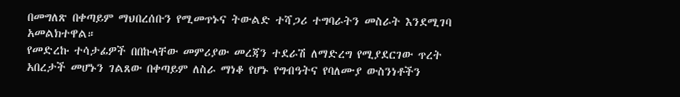በመግለጽ በቀጣይም ማህበረሰቡን የሚመጥኑና ትውልድ ተሻጋሪ ተግባራትን መስራት እንደሚገባ አመልክተዋል።
የመድረኩ ተሳታፊዎች በበኩላቸው መምሪያው መረጃን ተደራሽ ለማድረግ የሚያደርገው ጥረት አበረታች መሆኑን ገልጸው በቀጣይም ለስራ ማነቆ የሆኑ የግብዓትና የባለሙያ ውስንነቶችን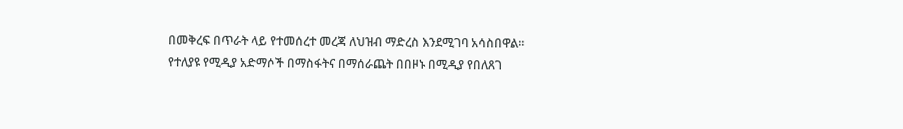በመቅረፍ በጥራት ላይ የተመሰረተ መረጃ ለህዝብ ማድረስ እንደሚገባ አሳስበዋል።
የተለያዩ የሚዲያ አድማሶች በማስፋትና በማሰራጨት በበዞኑ በሚዲያ የበለጸገ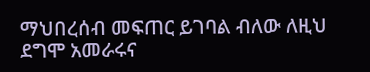ማህበረሰብ መፍጠር ይገባል ብለው ለዚህ ደግሞ አመራሩና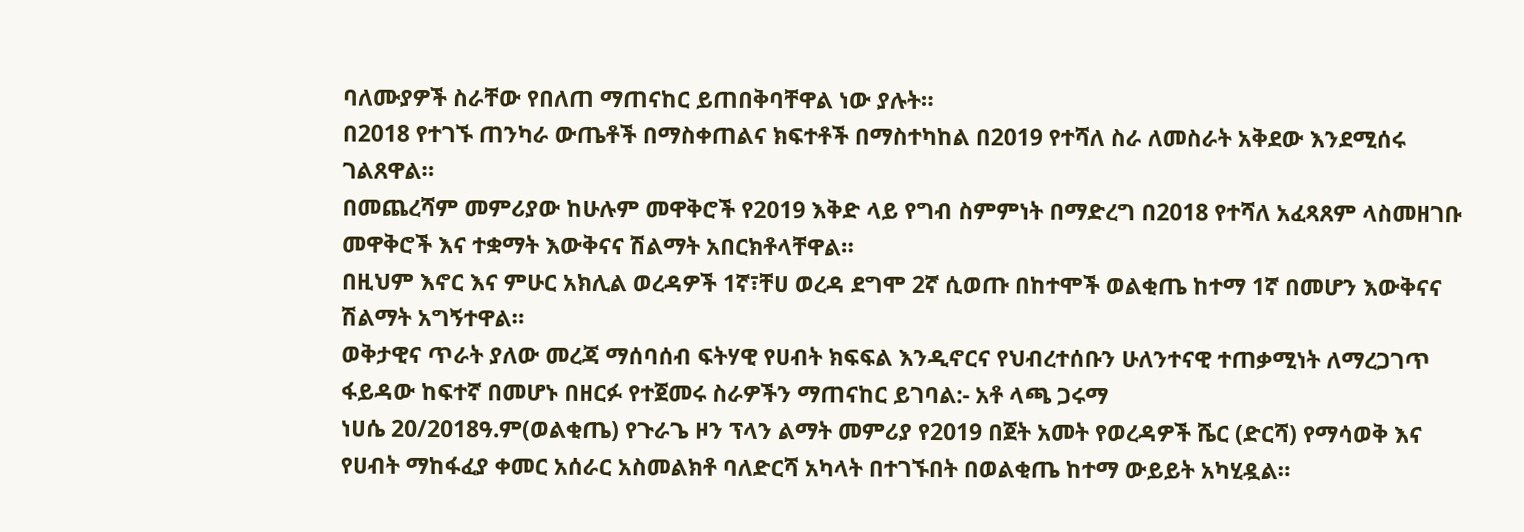ባለሙያዎች ስራቸው የበለጠ ማጠናከር ይጠበቅባቸዋል ነው ያሉት።
በ2018 የተገኙ ጠንካራ ውጤቶች በማስቀጠልና ክፍተቶች በማስተካከል በ2019 የተሻለ ስራ ለመስራት አቅደው እንደሚሰሩ ገልጸዋል።
በመጨረሻም መምሪያው ከሁሉም መዋቅሮች የ2019 እቅድ ላይ የግብ ስምምነት በማድረግ በ2018 የተሻለ አፈጻጸም ላስመዘገቡ መዋቅሮች እና ተቋማት እውቅናና ሽልማት አበርክቶላቸዋል።
በዚህም እኖር እና ምሁር አክሊል ወረዳዎች 1ኛ፣ቸሀ ወረዳ ደግሞ 2ኛ ሲወጡ በከተሞች ወልቂጤ ከተማ 1ኛ በመሆን እውቅናና ሽልማት አግኝተዋል።
ወቅታዊና ጥራት ያለው መረጃ ማሰባሰብ ፍትሃዊ የሀብት ክፍፍል እንዲኖርና የህብረተሰቡን ሁለንተናዊ ተጠቃሚነት ለማረጋገጥ ፋይዳው ከፍተኛ በመሆኑ በዘርፉ የተጀመሩ ስራዎችን ማጠናከር ይገባል:- አቶ ላጫ ጋሩማ
ነሀሴ 20/2018ዓ.ም(ወልቂጤ) የጉራጌ ዞን ፕላን ልማት መምሪያ የ2019 በጀት አመት የወረዳዎች ሼር (ድርሻ) የማሳወቅ እና የሀብት ማከፋፈያ ቀመር አሰራር አስመልክቶ ባለድርሻ አካላት በተገኙበት በወልቂጤ ከተማ ውይይት አካሂዷል።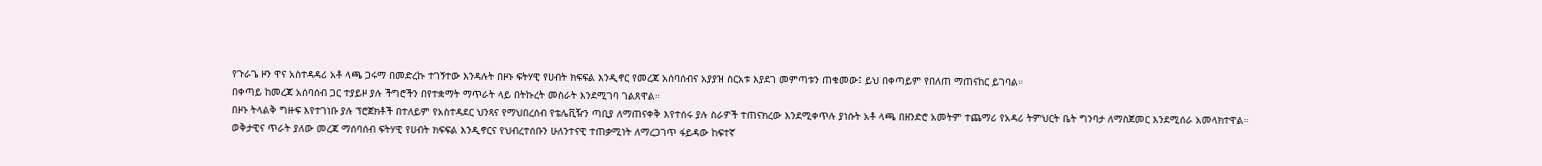የጉራጌ ዞን ዋና አስተዳዳሪ አቶ ላጫ ጋሩማ በመድረኩ ተገኝተው እንዳሉት በዞኑ ፍትሃዊ የሀብት ክፍፍል እንዲኖር የመረጃ አሰባሰብና አያያዝ ስርአቱ እያደገ መምጣቱን ጠቁመው፤ ይህ በቀጣይም የበለጠ ማጠናከር ይገባል።
በቀጣይ ከመረጃ አሰባሰብ ጋር ተያይዞ ያሉ ችግሮችን በየተቋማት ማጥራት ላይ በትኩረት መስራት እንደሚገባ ገልጸዋል።
በዞኑ ትላልቅ ግዙፍ እየተገነቡ ያሉ ፕሮጀክቶች በተለይም የአስተዳደር ህንጻና የማህበረሰብ የቴሌቪዥን ጣቢያ ለማጠናቀቅ እየተሰሩ ያሉ ስራዎች ተጠናክረው እንደሚቀጥሉ ያነሱት አቶ ላጫ በዘንድሮ አመትም ተጨማሪ የአዳሪ ትምህርት ቤት ግንባታ ለማስጀመር እንደሚሰራ አመላክተዋል።
ወቅታዊና ጥራት ያለው መረጃ ማሰባሰብ ፍትሃዊ የሀብት ክፍፍል እንዲኖርና የህብረተሰቡን ሁለንተናዊ ተጠቃሚነት ለማረጋገጥ ፋይዳው ከፍተኛ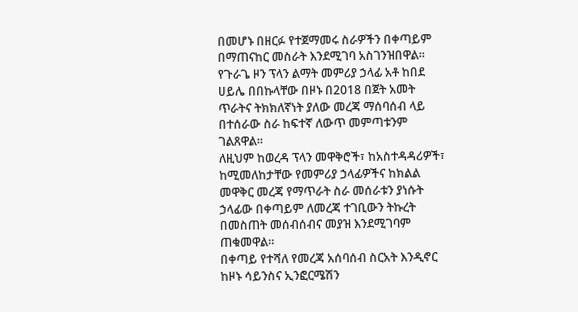በመሆኑ በዘርፉ የተጀማመሩ ስራዎችን በቀጣይም በማጠናከር መስራት እንደሚገባ አስገንዝበዋል።
የጉራጌ ዞን ፕላን ልማት መምሪያ ኃላፊ አቶ ከበደ ሀይሌ በበኩላቸው በዞኑ በ2018 በጀት አመት ጥራትና ትክክለኛነት ያለው መረጃ ማሰባሰብ ላይ በተሰራው ስራ ከፍተኛ ለውጥ መምጣቱንም ገልጸዋል።
ለዚህም ከወረዳ ፕላን መዋቅሮች፣ ከአስተዳዳሪዎች፣ ከሚመለከታቸው የመምሪያ ኃላፊዎችና ከክልል መዋቅር መረጃ የማጥራት ስራ መሰራቱን ያነሱት ኃላፊው በቀጣይም ለመረጃ ተገቢውን ትኩረት በመስጠት መሰብሰብና መያዝ እንደሚገባም ጠቁመዋል።
በቀጣይ የተሻለ የመረጃ አሰባሰብ ስርአት እንዲኖር ከዞኑ ሳይንስና ኢንፎርሜሽን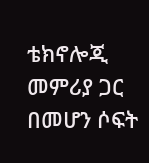ቴክኖሎጂ መምሪያ ጋር በመሆን ሶፍት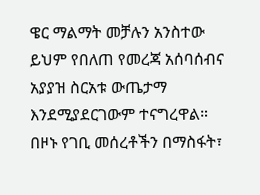ዌር ማልማት መቻሉን አንስተው ይህም የበለጠ የመረጃ አሰባሰብና አያያዝ ስርአቱ ውጤታማ እንደሚያደርገውም ተናግረዋል።
በዞኑ የገቢ መሰረቶችን በማስፋት፣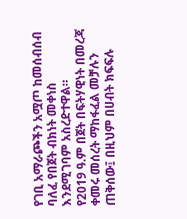የገቢ አማራጮችን አሟጦ ከመሰብሰብ ባለፈ የበጀት ብክነት መቀነስ እንደሚገባም አስረድተዋል።
የ2019 ዓ.ም በጀት በፍትሃዊነት በመረጃ ቀመሩ መሰረት ማከፋፈል መቻሉን ጠቅሰው፤ በዚህም በሀብት ክፍፍሉ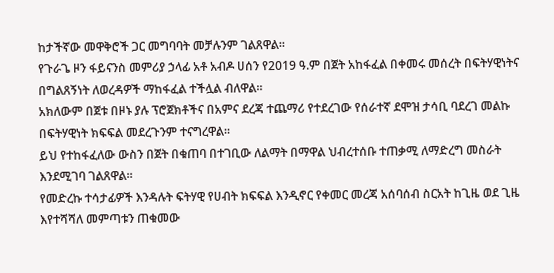ከታችኛው መዋቅሮች ጋር መግባባት መቻሉንም ገልጸዋል።
የጉራጌ ዞን ፋይናንስ መምሪያ ኃላፊ አቶ አብዶ ሀሰን የ2019 ዓ.ም በጀት አከፋፈል በቀመሩ መሰረት በፍትሃዊነትና በግልጸኝነት ለወረዳዎች ማከፋፈል ተችሏል ብለዋል።
አክለውም በጀቱ በዞኑ ያሉ ፕሮጀክቶችና በአምና ደረጃ ተጨማሪ የተደረገው የሰራተኛ ደሞዝ ታሳቢ ባደረገ መልኩ በፍትሃዊነት ክፍፍል መደረጉንም ተናግረዋል።
ይህ የተከፋፈለው ውስን በጀት በቁጠባ በተገቢው ለልማት በማዋል ህብረተሰቡ ተጠቃሚ ለማድረግ መስራት እንደሚገባ ገልጸዋል።
የመድረኩ ተሳታፊዎች እንዳሉት ፍትሃዊ የሀብት ክፍፍል እንዲኖር የቀመር መረጃ አሰባሰብ ስርአት ከጊዜ ወደ ጊዜ እየተሻሻለ መምጣቱን ጠቁመው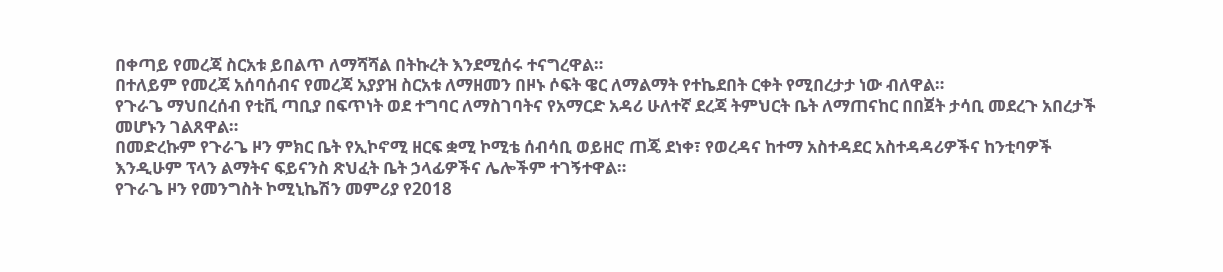በቀጣይ የመረጃ ስርአቱ ይበልጥ ለማሻሻል በትኩረት እንደሚሰሩ ተናግረዋል።
በተለይም የመረጃ አሰባሰብና የመረጃ አያያዝ ስርአቱ ለማዘመን በዞኑ ሶፍት ዌር ለማልማት የተኬደበት ርቀት የሚበረታታ ነው ብለዋል።
የጉራጌ ማህበረሰብ የቲቪ ጣቢያ በፍጥነት ወደ ተግባር ለማስገባትና የአማርድ አዳሪ ሁለተኛ ደረጃ ትምህርት ቤት ለማጠናከር በበጀት ታሳቢ መደረጉ አበረታች መሆኑን ገልጸዋል።
በመድረኩም የጉራጌ ዞን ምክር ቤት የኢኮኖሚ ዘርፍ ቋሚ ኮሚቴ ሰብሳቢ ወይዘሮ ጠጄ ደነቀ፣ የወረዳና ከተማ አስተዳደር አስተዳዳሪዎችና ከንቲባዎች እንዲሁም ፕላን ልማትና ፍይናንስ ጽህፈት ቤት ኃላፊዎችና ሌሎችም ተገኝተዋል።
የጉራጌ ዞን የመንግስት ኮሚኒኬሽን መምሪያ የ2018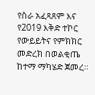የስራ አፈጻጸም እና የ2019 እቅድ ተኮር የውይይትና የምክክር መድረክ በወልቂጤ ከተማ ማካሄድ ጀመረ።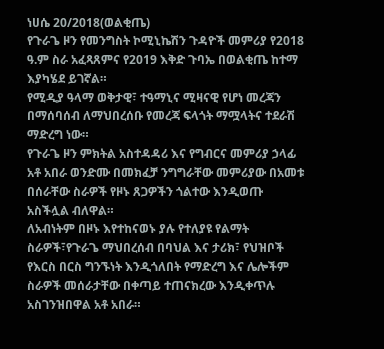ነሀሴ 20/2018(ወልቂጤ)
የጉራጌ ዞን የመንግስት ኮሚኒኬሽን ጉዳዮች መምሪያ የ2018 ዓ.ም ስራ አፈጻጸምና የ2019 እቅድ ጉባኤ በወልቂጤ ከተማ እያካሄደ ይገኛል።
የሚዲያ ዓላማ ወቅታዊ፣ ተዓማኒና ሚዛናዊ የሆነ መረጃን በማሰባሰብ ለማህበረሰቡ የመረጃ ፍላጎት ማሟላትና ተደራሽ ማድረግ ነው።
የጉራጌ ዞን ምክትል አስተዳዳሪ እና የግብርና መምሪያ ኃላፊ አቶ አበራ ወንድሙ በመክፈቻ ንግግራቸው መምሪያው በአመቱ በሰራቸው ስራዎች የዞኑ ጸጋዎችን ጎልተው እንዲወጡ አስችሏል ብለዋል።
ለአብነትም በዞኑ እየተከናወኑ ያሉ የተለያዩ የልማት ስራዎች፣የጉራጌ ማህበረሰብ በባህል እና ታሪክ፣ የህዝቦች የእርስ በርስ ግንኙነት እንዲጎለበት የማድረግ እና ሌሎችም ስራዎች መሰራታቸው በቀጣይ ተጠናክረው እንዲቀጥሉ አስገንዝበዋል አቶ አበራ።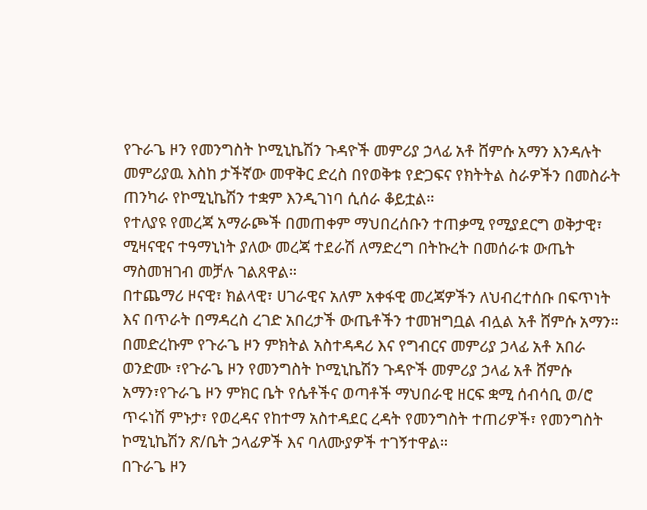የጉራጌ ዞን የመንግስት ኮሚኒኬሽን ጉዳዮች መምሪያ ኃላፊ አቶ ሸምሱ አማን እንዳሉት መምሪያዉ እስከ ታችኛው መዋቅር ድረስ በየወቅቱ የድጋፍና የክትትል ስራዎችን በመስራት ጠንካራ የኮሚኒኬሽን ተቋም እንዲገነባ ሲሰራ ቆይቷል።
የተለያዩ የመረጃ አማራጮች በመጠቀም ማህበረሰቡን ተጠቃሚ የሚያደርግ ወቅታዊ፣ ሚዛናዊና ተዓማኒነት ያለው መረጃ ተደራሽ ለማድረግ በትኩረት በመሰራቱ ውጤት ማስመዝገብ መቻሉ ገልጸዋል።
በተጨማሪ ዞናዊ፣ ክልላዊ፣ ሀገራዊና አለም አቀፋዊ መረጃዎችን ለህብረተሰቡ በፍጥነት እና በጥራት በማዳረስ ረገድ አበረታች ውጤቶችን ተመዝግቧል ብሏል አቶ ሸምሱ አማን።
በመድረኩም የጉራጌ ዞን ምክትል አስተዳዳሪ እና የግብርና መምሪያ ኃላፊ አቶ አበራ ወንድሙ ፣የጉራጌ ዞን የመንግስት ኮሚኒኬሽን ጉዳዮች መምሪያ ኃላፊ አቶ ሸምሱ አማን፣የጉራጌ ዞን ምክር ቤት የሴቶችና ወጣቶች ማህበራዊ ዘርፍ ቋሚ ሰብሳቢ ወ/ሮ ጥሩነሽ ምኑታ፣ የወረዳና የከተማ አስተዳደር ረዳት የመንግስት ተጠሪዎች፣ የመንግስት ኮሚኒኬሽን ጽ/ቤት ኃላፊዎች እና ባለሙያዎች ተገኝተዋል።
በጉራጌ ዞን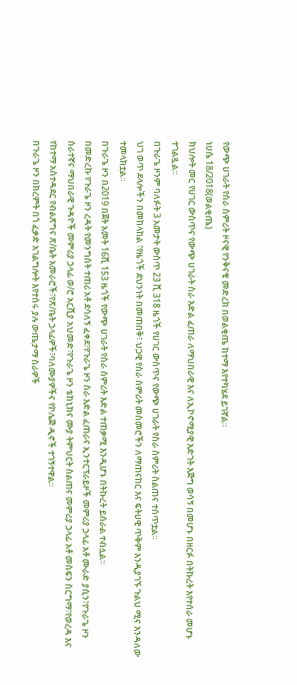የውጭ ሀገራት የስራ ስምሪት ዞናዊ የንቅናቄ መድረክ በወልቂጤ ከተማ እየተካሄደ ይገኛል።
ነሀሴ 18/2018(ወልቂጤ)
ክህሎት መር የሀገር ውስጥና የውጭ ሀገራት ስራ እድል ፈጠራ ለማህበራዊ እና ለኢኮኖሚያዊ እድገት እጅግ ወሳኝ በመሆኑ በዘርፉ በትኩረት እየተሰራ መሆኑ ተገልጿል።
በጉራጌ ዞንም ባለፉት 3 አመታት ውስጥ 23 ሺ 318 ዜጎች የሀገር ውስጥና የውጭ ሀገራት የስራ ስምሪት ስልጠና ተሰጥቷል።
ህገ ወጥ ደላሎችን በመከላከል ፣የዜጎች ደህንነት በመጠበቅ፣ ህጋዊ የስራ ስምሪት መስመሮችን ለማጠናከር እና ፍትሀዊ ጥቅም እንዲያገኙ ጉልህ ሚና እንዳለው ተመላክቷል።
በጉራጌ ዞን በ2019 በጀት አመት 16ሺ 153 ዜጎች የውጭ ሀገራት የስራ ስምሪት እድል ተጠቃሚ እንዲሆኑ በትኩረት ይሰራል ተብሏል።
በመድረኩ የጉራጌ ዞን ረዳት የመንግስት ተጠሪ አቶ ደሳለኝ ፈቀደ፣የጉራጌ ዞን ስራ እድል ፈጠራና ኢንተርፕራይዞች መምሪያ ኃላፊ አቶ ሙራድ ያሲን፣የጉራጌ ዞን ሰራተኛና ማህበራዊ ጉዳዮች መምሪያ ኃላፊ ወ/ሮ አርሺያ አህመድ፣የጉራጌ ዞን ቴክኒክና ሙያ ትምህርት ስልጠና መምሪያ ኃላፊ አቶ መስፍን ስርግማ፣የወረዳ እና የከተማ አስተዳደር የብልጽግና ጽ/ቤት አመራሮች፣የጽ/ቤት ኃላፊዎች፣ባለሙያዎችና የኮሌጅ ዲኖች ተገኝተዋል።
በጉራጌ ዞን በክረምት በጎ ፈቃድ አገልግሎት እየተሰሩ ያሉ ውጤታማ ስራዎች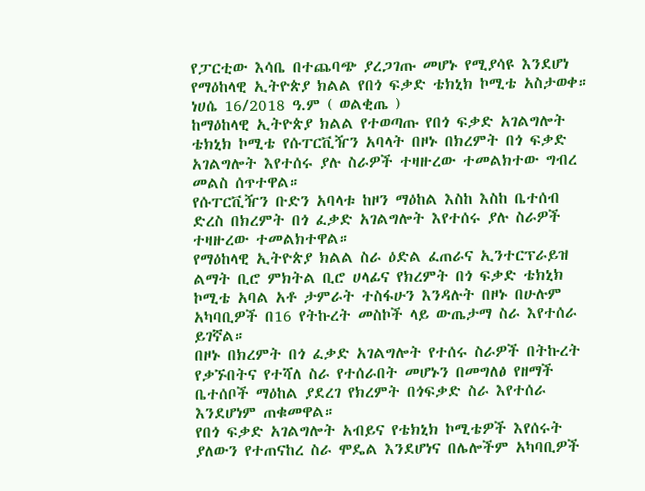የፓርቲው እሳቤ በተጨባጭ ያረጋገጡ መሆኑ የሚያሳዩ እንደሆነ የማዕከላዊ ኢትዮጵያ ክልል የበጎ ፍቃድ ቴክኒክ ኮሚቴ አስታወቀ።
ነሀሴ 16/2018 ዓ.ም ( ወልቂጤ )
ከማዕከላዊ ኢትዮጵያ ክልል የተወጣጡ የበጎ ፍቃድ አገልግሎት ቴክኒክ ኮሚቴ የሱፐርቪዥን አባላት በዞኑ በክረምት በጎ ፍቃድ አገልግሎት እየተሰሩ ያሉ ስራዎች ተዛዙረው ተመልክተው ግብረ መልስ ሰጥተዋል።
የሱፐርቪዥን ቡድን አባላቱ ከዞን ማዕከል እስከ እስከ ቤተሰብ ድረስ በክረምት በጎ ፈቃድ አገልግሎት እየተሰሩ ያሉ ስራዎች ተዛዙረው ተመልክተዋል።
የማዕከላዊ ኢትዮጵያ ክልል ስራ ዕድል ፈጠራና ኢንተርፕራይዝ ልማት ቢሮ ምክትል ቢሮ ሀላፊና የክረምት በጎ ፍቃድ ቴክኒክ ኮሚቴ አባል አቶ ታምራት ተስፋሁን እንዳሉት በዞኑ በሁሉም አካባቢዎች በ16 የትኩረት መስኮች ላይ ውጤታማ ስራ እየተሰራ ይገኛል።
በዞኑ በክረምት በጎ ፈቃድ አገልግሎት የተሰሩ ስራዎች በትኩረት የቃኙበትና የተሻለ ስራ የተሰራበት መሆኑን በመግለፅ የዘማች ቤተሰቦች ማዕከል ያደረገ የክረምት በጎፍቃድ ስራ እየተሰራ እንደሆነም ጠቁመዋል።
የበጎ ፍቃድ አገልግሎት አብይና የቴክኒክ ኮሚቴዎች እየሰሩት ያለውን የተጠናከረ ስራ ሞዴል እንደሆነና በሌሎችም አካባቢዎች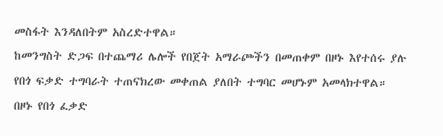መስፋት እንዳለበትም አስረድተዋል።
ከመንግስት ድጋፍ በተጨማሪ ሌሎች የበጀት አማራጮችን በመጠቀም በዞኑ እየተሰሩ ያሉ የበጎ ፍቃድ ተግባራት ተጠናክረው መቀጠል ያለበት ተግባር መሆኑም አመላክተዋል።
በዞኑ የበጎ ፈቃድ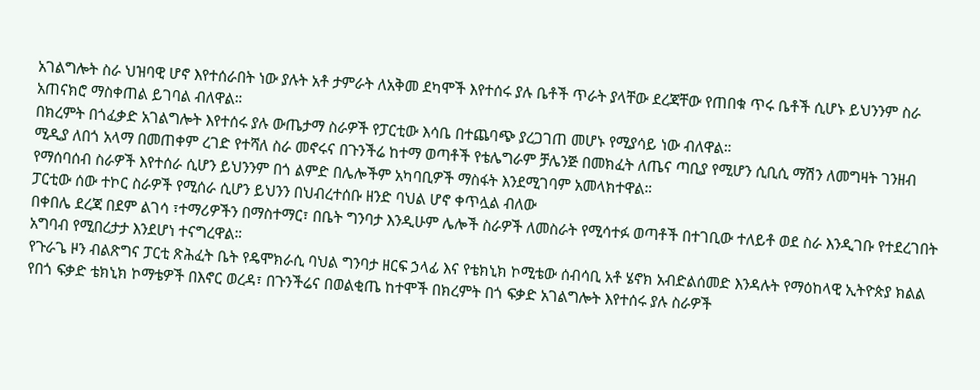አገልግሎት ስራ ህዝባዊ ሆኖ እየተሰራበት ነው ያሉት አቶ ታምራት ለአቅመ ደካሞች እየተሰሩ ያሉ ቤቶች ጥራት ያላቸው ደረጃቸው የጠበቁ ጥሩ ቤቶች ሲሆኑ ይህንንም ስራ አጠናክሮ ማስቀጠል ይገባል ብለዋል።
በክረምት በጎፈቃድ አገልግሎት እየተሰሩ ያሉ ውጤታማ ስራዎች የፓርቲው እሳቤ በተጨባጭ ያረጋገጠ መሆኑ የሚያሳይ ነው ብለዋል።
ሚዲያ ለበጎ አላማ በመጠቀም ረገድ የተሻለ ስራ መኖሩና በጉንችሬ ከተማ ወጣቶች የቴሌግራም ቻሌንጅ በመክፈት ለጤና ጣቢያ የሚሆን ሲቢሲ ማሽን ለመግዛት ገንዘብ የማሰባሰብ ስራዎች እየተሰራ ሲሆን ይህንንም በጎ ልምድ በሌሎችም አካባቢዎች ማስፋት እንደሚገባም አመላክተዋል።
ፓርቲው ሰው ተኮር ስራዎች የሚሰራ ሲሆን ይህንን በህብረተሰቡ ዘንድ ባህል ሆኖ ቀጥሏል ብለው
በቀበሌ ደረጃ በደም ልገሳ ፣ተማሪዎችን በማስተማር፣ በቤት ግንባታ እንዲሁም ሌሎች ስራዎች ለመስራት የሚሳተፉ ወጣቶች በተገቢው ተለይቶ ወደ ስራ እንዲገቡ የተደረገበት አግባብ የሚበረታታ እንደሆነ ተናግረዋል።
የጉራጌ ዞን ብልጽግና ፓርቲ ጽሕፈት ቤት የዴሞክራሲ ባህል ግንባታ ዘርፍ ኃላፊ እና የቴክኒክ ኮሚቴው ሰብሳቢ አቶ ሄኖክ አብድልሰመድ እንዳሉት የማዕከላዊ ኢትዮጵያ ክልል የበጎ ፍቃድ ቴክኒክ ኮማቴዎች በእኖር ወረዳ፣ በጉንችሬና በወልቂጤ ከተሞች በክረምት በጎ ፍቃድ አገልግሎት እየተሰሩ ያሉ ስራዎች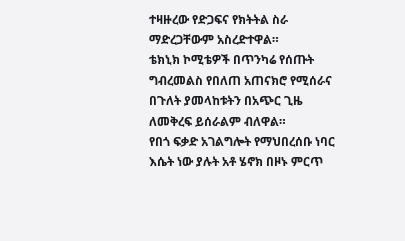ተዛዙረው የድጋፍና የክትትል ስራ ማድረጋቸውም አስረድተዋል።
ቴክኒክ ኮሚቴዎች በጥንካሬ የሰጡት ግብረመልስ የበለጠ አጠናክሮ የሚሰራና በጉለት ያመላከቱትን በአጭር ጊዜ ለመቅረፍ ይሰራልም ብለዋል።
የበጎ ፍቃድ አገልግሎት የማህበረሰቡ ነባር እሴት ነው ያሉት አቶ ሄኖክ በዞኑ ምርጥ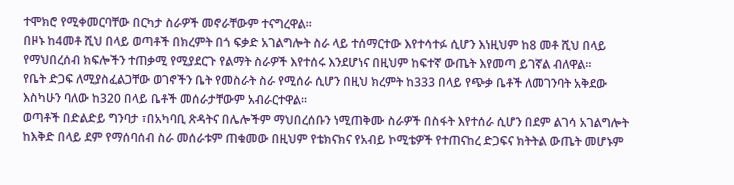ተሞክሮ የሚቀመርባቸው በርካታ ስራዎች መኖራቸውም ተናግረዋል።
በዞኑ ከ4መቶ ሺህ በላይ ወጣቶች በክረምት በጎ ፍቃድ አገልግሎት ስራ ላይ ተሰማርተው እየተሳተፉ ሲሆን እነዚህም ከ8 መቶ ሺህ በላይ የማህበረሰብ ክፍሎችን ተጠቃሚ የሚያደርጉ የልማት ስራዎች እየተሰሩ እንደሆነና በዚህም ከፍተኛ ውጤት እየመጣ ይገኛል ብለዋል።
የቤት ድጋፍ ለሚያስፈልጋቸው ወገኖችን ቤት የመስራት ስራ የሚሰራ ሲሆን በዚህ ክረምት ከ333 በላይ የጭቃ ቤቶች ለመገንባት አቅደው እስካሁን ባለው ከ320 በላይ ቤቶች መሰራታቸውም አብራርተዋል።
ወጣቶች በድልድይ ግንባታ ፣በአካባቢ ጽዳትና በሌሎችም ማህበረሰቡን ነሚጠቅሙ ስራዎች በስፋት እየተሰራ ሲሆን በደም ልገሳ አገልግሎት ከእቅድ በላይ ደም የማሰባሰብ ስራ መሰራቱም ጠቁመው በዚህም የቴክናክና የአብይ ኮሚቴዎች የተጠናከረ ድጋፍና ክትትል ውጤት መሆኑም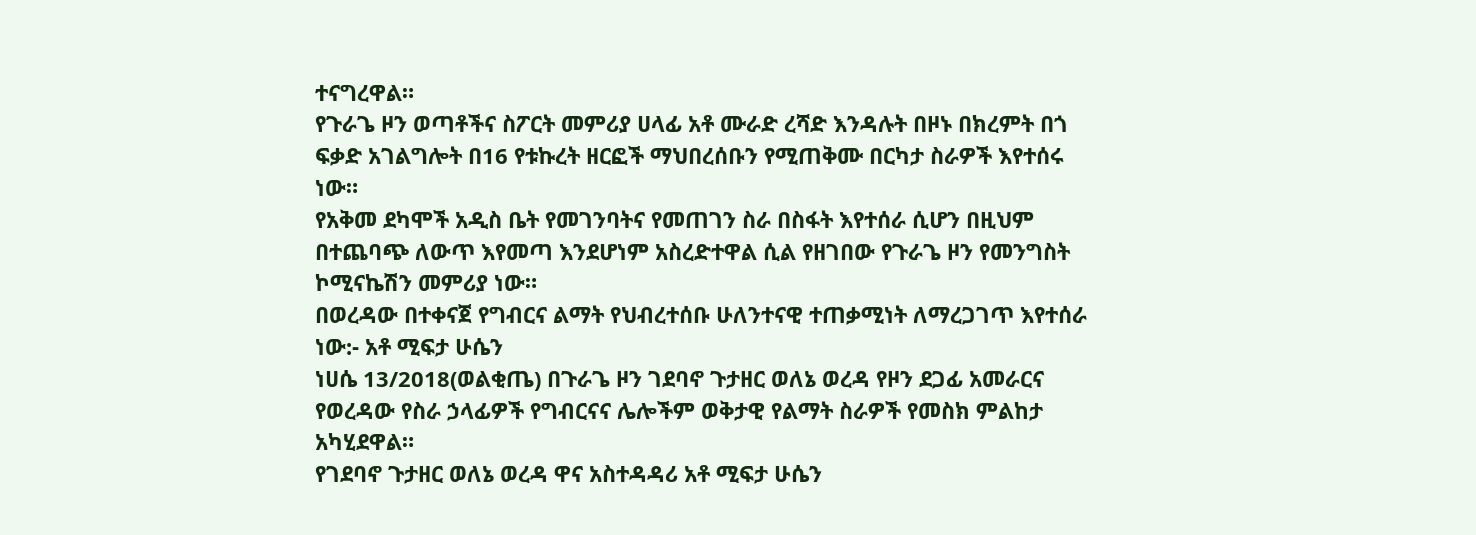ተናግረዋል።
የጉራጌ ዞን ወጣቶችና ስፖርት መምሪያ ሀላፊ አቶ ሙራድ ረሻድ እንዳሉት በዞኑ በክረምት በጎ ፍቃድ አገልግሎት በ16 የቱኩረት ዘርፎች ማህበረሰቡን የሚጠቅሙ በርካታ ስራዎች እየተሰሩ ነው።
የአቅመ ደካሞች አዲስ ቤት የመገንባትና የመጠገን ስራ በስፋት እየተሰራ ሲሆን በዚህም በተጨባጭ ለውጥ እየመጣ እንደሆነም አስረድተዋል ሲል የዘገበው የጉራጌ ዞን የመንግስት ኮሚናኬሽን መምሪያ ነው።
በወረዳው በተቀናጀ የግብርና ልማት የህብረተሰቡ ሁለንተናዊ ተጠቃሚነት ለማረጋገጥ እየተሰራ ነው:- አቶ ሚፍታ ሁሴን
ነሀሴ 13/2018(ወልቂጤ) በጉራጌ ዞን ገደባኖ ጉታዘር ወለኔ ወረዳ የዞን ደጋፊ አመራርና የወረዳው የስራ ኃላፊዎች የግብርናና ሌሎችም ወቅታዊ የልማት ስራዎች የመስክ ምልከታ አካሂደዋል።
የገደባኖ ጉታዘር ወለኔ ወረዳ ዋና አስተዳዳሪ አቶ ሚፍታ ሁሴን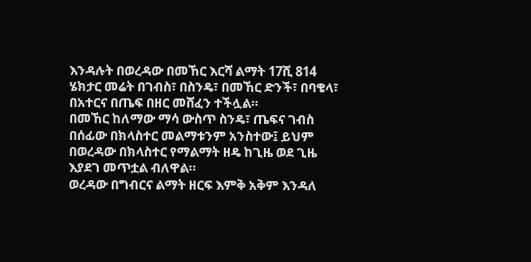እንዳሉት በወረዳው በመኸር እርሻ ልማት 17ሺ 814 ሄክታር መሬት በገብስ፣ በስንዴ፣ በመኸር ድንች፣ በባቄላ፣ በአተርና በጤፍ በዘር መሸፈን ተችሏል።
በመኸር ከለማው ማሳ ውስጥ ስንዴ፣ ጤፍና ገብስ በሰፊው በክላስተር መልማቱንም አንስተው፤ ይህም በወረዳው በክላስተር የማልማት ዘዴ ከጊዜ ወደ ጊዜ እያደገ መጥቷል ብለዋል።
ወረዳው በግብርና ልማት ዘርፍ እምቅ አቅም እንዳለ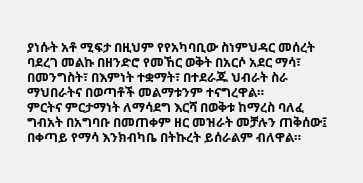ያነሱት አቶ ሚፍታ በዚህም የየአካባቢው ስነምህዳር መሰረት ባደረገ መልኩ በዘንድሮ የመኸር ወቅት በአርሶ አደር ማሳ፣ በመንግስት፣ በእምነት ተቋማት፣ በተደራጁ ህብራት ስራ ማህበራትና በወጣቶች መልማቱንም ተናግረዋል።
ምርትና ምርታማነት ለማሳደግ እርሻ በወቅቱ ከማረስ ባለፈ ግብአት በአግባቡ በመጠቀም ዘር መዝራት መቻሉን ጠቅሰው፤ በቀጣይ የማሳ እንክብካቤ በትኩረት ይሰራልም ብለዋል።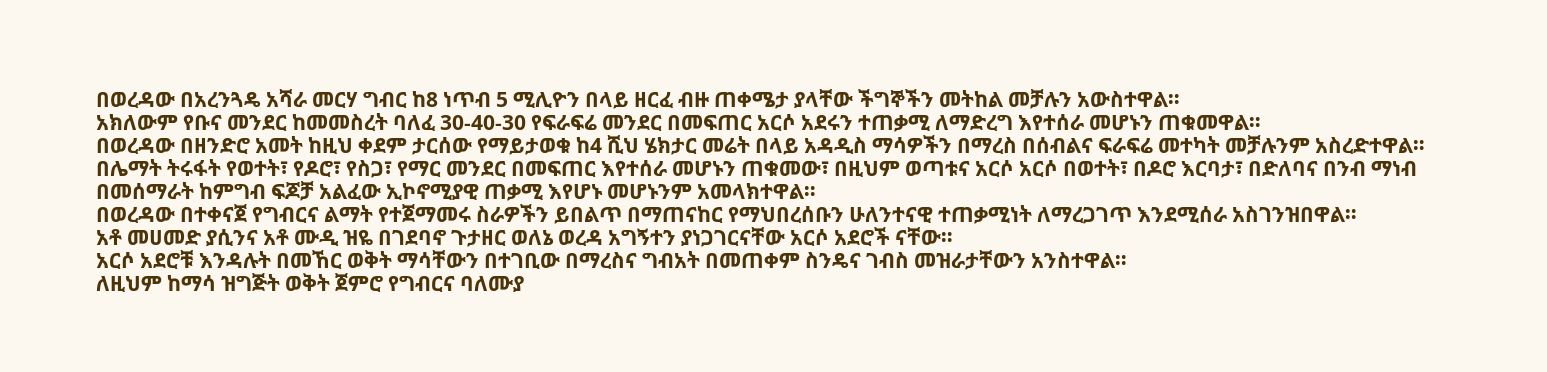በወረዳው በአረንጓዴ አሻራ መርሃ ግብር ከ8 ነጥብ 5 ሚሊዮን በላይ ዘርፈ ብዙ ጠቀሜታ ያላቸው ችግኞችን መትከል መቻሉን አውስተዋል።
አክለውም የቡና መንደር ከመመስረት ባለፈ 30-40-30 የፍራፍሬ መንደር በመፍጠር አርሶ አደሩን ተጠቃሚ ለማድረግ እየተሰራ መሆኑን ጠቁመዋል።
በወረዳው በዘንድሮ አመት ከዚህ ቀደም ታርሰው የማይታወቁ ከ4 ሺህ ሄክታር መሬት በላይ አዳዲስ ማሳዎችን በማረስ በሰብልና ፍራፍሬ መተካት መቻሉንም አስረድተዋል።
በሌማት ትሩፋት የወተት፣ የዶሮ፣ የስጋ፣ የማር መንደር በመፍጠር እየተሰራ መሆኑን ጠቁመው፣ በዚህም ወጣቱና አርሶ አርሶ በወተት፣ በዶሮ እርባታ፣ በድለባና በንብ ማነብ በመሰማራት ከምግብ ፍጆቻ አልፈው ኢኮኖሚያዊ ጠቃሚ እየሆኑ መሆኑንም አመላክተዋል።
በወረዳው በተቀናጀ የግብርና ልማት የተጀማመሩ ስራዎችን ይበልጥ በማጠናከር የማህበረሰቡን ሁለንተናዊ ተጠቃሚነት ለማረጋገጥ እንደሚሰራ አስገንዝበዋል።
አቶ መሀመድ ያሲንና አቶ ሙዲ ዝዬ በገደባኖ ጉታዘር ወለኔ ወረዳ አግኝተን ያነጋገርናቸው አርሶ አደሮች ናቸው።
አርሶ አደሮቹ እንዳሉት በመኸር ወቅት ማሳቸውን በተገቢው በማረስና ግብአት በመጠቀም ስንዴና ገብስ መዝራታቸውን አንስተዋል።
ለዚህም ከማሳ ዝግጅት ወቅት ጀምሮ የግብርና ባለሙያ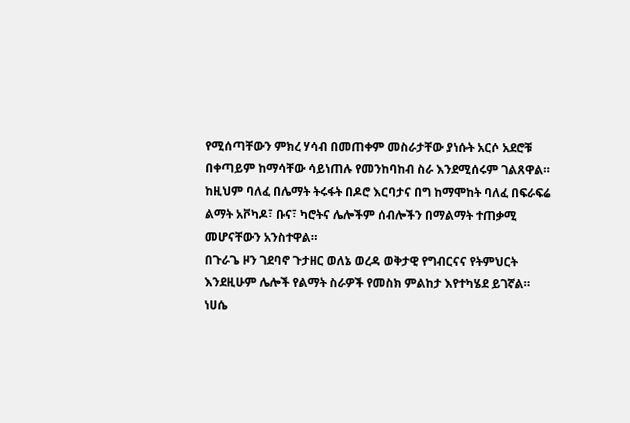የሚሰጣቸውን ምክረ ሃሳብ በመጠቀም መስራታቸው ያነሱት አርሶ አደሮቹ በቀጣይም ከማሳቸው ሳይነጠሉ የመንከባከብ ስራ እንደሚሰሩም ገልጸዋል።
ከዚህም ባለፈ በሌማት ትሩፋት በዶሮ እርባታና በግ ከማሞከት ባለፈ በፍራፍሬ ልማት አቮካዶ፣ ቡና፣ ካሮትና ሌሎችም ሰብሎችን በማልማት ተጠቃሚ መሆናቸውን አንስተዋል።
በጉራጌ ዞን ገደባኖ ጉታዘር ወለኔ ወረዳ ወቅታዊ የግብርናና የትምህርት እንደዚሁም ሌሎች የልማት ስራዎች የመስክ ምልከታ እየተካሄደ ይገኛል።
ነሀሴ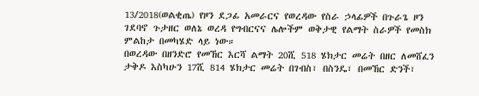13/2018(ወልቂጤ) የዞን ደጋፊ አመራርና የወረዳው የስራ ኃላፊዎች በጉራጌ ዞን ገደባኖ ጉታዘር ወለኔ ወረዳ የግብርናና ሌሎችም ወቅታዊ የልማት ስራዎች የመስክ ምልከታ በመካሄድ ላይ ነው።
በወረዳው በዘንድሮ የመኸር እርሻ ልማት 20ሺ 518 ሄክታር መሬት በዘር ለመሸፈን ታቅዶ እስካሁን 17ሺ 814 ሄክታር መሬት በገብስ፣ በስንዴ፣ በመኸር ድንች፣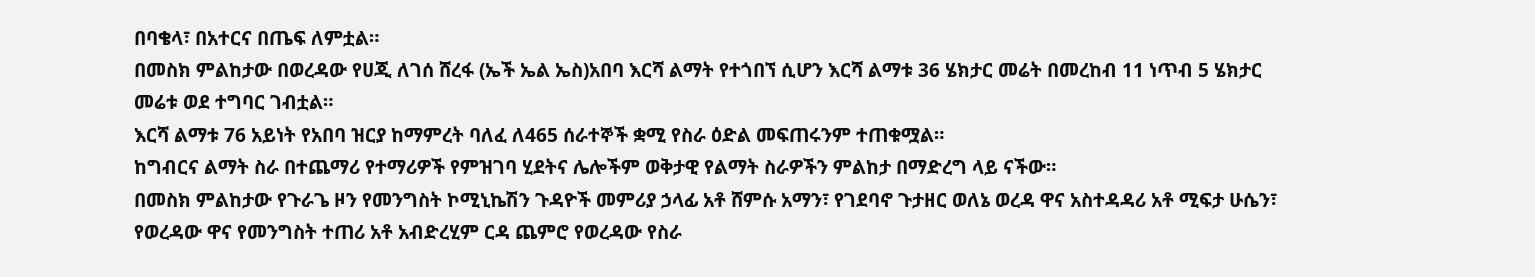በባቄላ፣ በአተርና በጤፍ ለምቷል።
በመስክ ምልከታው በወረዳው የሀጂ ለገሰ ሸረፋ (ኤች ኤል ኤስ)አበባ እርሻ ልማት የተጎበኘ ሲሆን እርሻ ልማቱ 36 ሄክታር መሬት በመረከብ 11 ነጥብ 5 ሄክታር መሬቱ ወደ ተግባር ገብቷል።
እርሻ ልማቱ 76 አይነት የአበባ ዝርያ ከማምረት ባለፈ ለ465 ሰራተኞች ቋሚ የስራ ዕድል መፍጠሩንም ተጠቁሟል።
ከግብርና ልማት ስራ በተጨማሪ የተማሪዎች የምዝገባ ሂደትና ሌሎችም ወቅታዊ የልማት ስራዎችን ምልከታ በማድረግ ላይ ናችው።
በመስክ ምልከታው የጉራጌ ዞን የመንግስት ኮሚኒኬሽን ጉዳዮች መምሪያ ኃላፊ አቶ ሸምሱ አማን፣ የገደባኖ ጉታዘር ወለኔ ወረዳ ዋና አስተዳዳሪ አቶ ሚፍታ ሁሴን፣ የወረዳው ዋና የመንግስት ተጠሪ አቶ አብድረሂም ርዳ ጨምሮ የወረዳው የስራ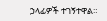ኃላፊዎች ተገኝተዋል።